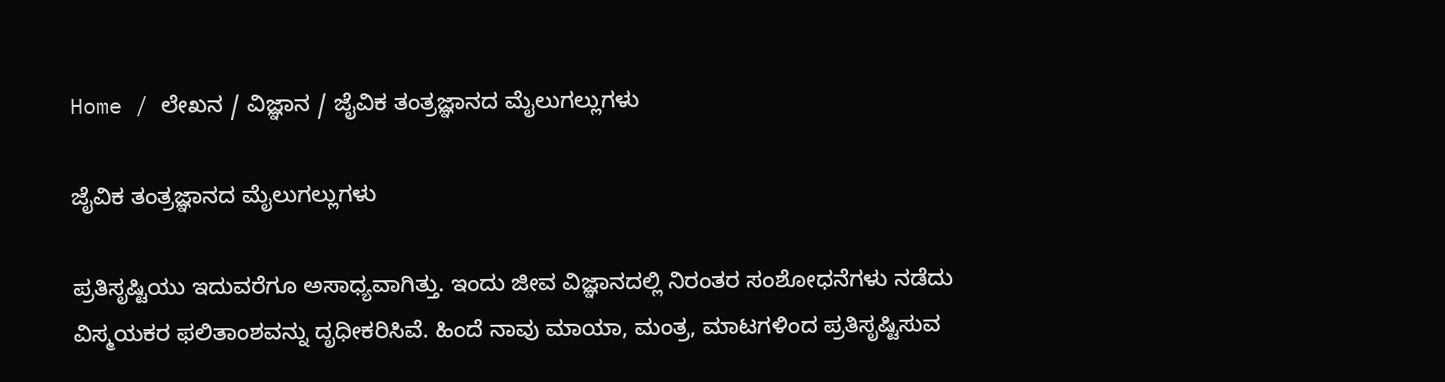Home / ಲೇಖನ / ವಿಜ್ಞಾನ / ಜೈವಿಕ ತಂತ್ರಜ್ಞಾನದ ಮೈಲುಗಲ್ಲುಗಳು

ಜೈವಿಕ ತಂತ್ರಜ್ಞಾನದ ಮೈಲುಗಲ್ಲುಗಳು

ಪ್ರತಿಸೃಷ್ಟಿಯು ಇದುವರೆಗೂ ಅಸಾಧ್ಯವಾಗಿತ್ತು. ಇಂದು ಜೀವ ವಿಜ್ಞಾನದಲ್ಲಿ ನಿರಂತರ ಸಂಶೋಧನೆಗಳು ನಡೆದು ವಿಸ್ಮಯಕರ ಫಲಿತಾಂಶವನ್ನು ದೃಧೀಕರಿಸಿವೆ. ಹಿಂದೆ ನಾವು ಮಾಯಾ, ಮಂತ್ರ, ಮಾಟಗಳಿಂದ ಪ್ರತಿಸೃಷ್ಟಿಸುವ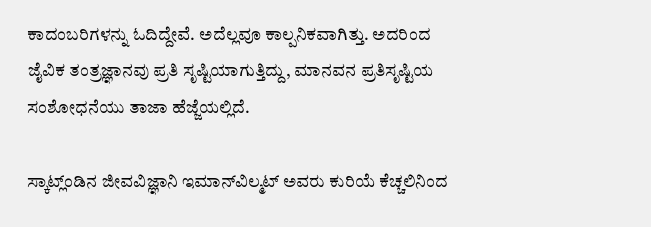ಕಾದಂಬರಿಗಳನ್ನು ಓದಿದ್ದೇವೆ. ಅದೆಲ್ಲವೂ ಕಾಲ್ಪನಿಕವಾಗಿತ್ತು. ಅದರಿಂದ ಜೈವಿಕ ತಂತ್ರಜ್ಞಾನವು ಪ್ರತಿ ಸೃಷ್ಟಿಯಾಗುತ್ತಿದ್ದು, ಮಾನವನ ಪ್ರತಿಸೃಷ್ಟಿಯ ಸಂಶೋಧನೆಯು ತಾಜಾ ಹೆಜ್ಜೆಯಲ್ಲಿದೆ.

ಸ್ಕಾಟ್ಲ್‌ಂಡಿನ ಜೀವವಿಜ್ಞಾನಿ ಇಮಾನ್‌ವಿಲ್ಮಟ್ ಅವರು ಕುರಿಯೆ ಕೆಚ್ಚಲಿನಿಂದ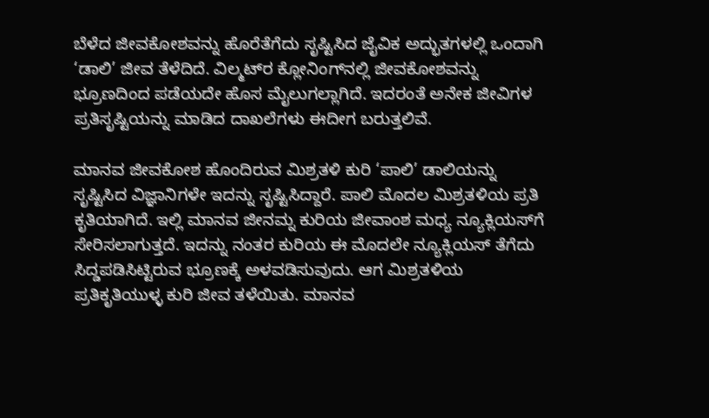ಬೆಳೆದ ಜೀವಕೋಶವನ್ನು ಹೊರೆತೆಗೆದು ಸೃಷ್ಟಿಸಿದ ಜೈವಿಕ ಅದ್ಭುತಗಳಲ್ಲಿ ಒಂದಾಗಿ ‘ಡಾಲಿ’ ಜೀವ ತೆಳೆದಿದೆ. ವಿಲ್ಮಟ್‌ರ ಕ್ಲೋನಿಂಗ್‌ನಲ್ಲಿ ಜೀವಕೋಶವನ್ನು ಭ್ರೂಣದಿಂದ ಪಡೆಯದೇ ಹೊಸ ಮೈಲುಗಲ್ಲಾಗಿದೆ. ಇದರಂತೆ ಅನೇಕ ಜೀವಿಗಳ ಪ್ರತಿಸೃಷ್ಟಿಯನ್ನು ಮಾಡಿದ ದಾಖಲೆಗಳು ಈದೀಗ ಬರುತ್ತಲಿವೆ.

ಮಾನವ ಜೀವಕೋಶ ಹೊಂದಿರುವ ಮಿಶ್ರತಳಿ ಕುರಿ ‘ಪಾಲಿ’ ಡಾಲಿಯನ್ನು ಸೃಷ್ಟಿಸಿದ ವಿಜ್ಞಾನಿಗಳೇ ಇದನ್ನು ಸೃಷ್ಟಿಸಿದ್ದಾರೆ. ಪಾಲಿ ಮೊದಲ ಮಿಶ್ರತಳಿಯ ಪ್ರತಿ ಕೃತಿಯಾಗಿದೆ. ಇಲ್ಲಿ ಮಾನವ ಜೀನಮ್ನ ಕುರಿಯ ಜೀವಾಂಶ ಮಧ್ಯ ನ್ಯೂಕ್ಲಿಯಸ್‌ಗೆ ಸೇರಿಸಲಾಗುತ್ತದೆ. ಇದನ್ನು ನಂತರ ಕುರಿಯ ಈ ಮೊದಲೇ ನ್ಯೂಕ್ಲಿಯಸ್ ತೆಗೆದು ಸಿದ್ಡಪಡಿಸಿಟ್ಟಿರುವ ಭ್ರೂಣಕ್ಕೆ ಅಳವಡಿಸುವುದು. ಆಗ ಮಿಶ್ರತಳಿಯ ಪ್ರತಿಕೃತಿಯುಳ್ಳ ಕುರಿ ಜೀವ ತಳೆಯಿತು. ಮಾನವ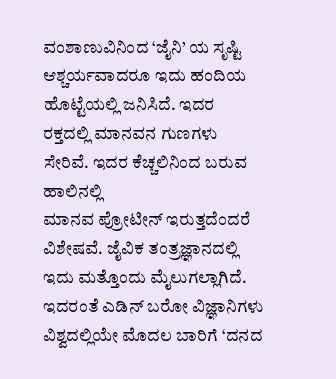ವಂಶಾಣುವಿನಿಂದ ‘ಜೈನಿ’ ಯ ಸೃಷ್ಟಿ ಆಶ್ಚರ್ಯವಾದರೂ ಇದು ಹಂದಿಯ ಹೊಟ್ಟೆಯಲ್ಲಿ ಜನಿಸಿದೆ. ಇದರ ರಕ್ತದಲ್ಲಿ ಮಾನವನ ಗುಣಗಳು ಸೇರಿವೆ. ಇದರ ಕೆಚ್ಚಲಿನಿಂದ ಬರುವ ಹಾಲಿನಲ್ಲಿ
ಮಾನವ ಪ್ರೋಟೀನ್ ಇರುತ್ತದೆಂದರೆ ವಿಶೇಷವೆ. ಜೈವಿಕ ತಂತ್ರಜ್ಞಾನದಲ್ಲಿ ಇದು ಮತ್ತೊಂದು ಮೈಲುಗಲ್ಲಾಗಿದೆ. ಇದರಂತೆ ಎಡಿನ್ ಬರೋ ವಿಜ್ಞಾನಿಗಳು ವಿಶ್ವದಲ್ಲಿಯೇ ಮೊದಲ ಬಾರಿಗೆ ‘ದನದ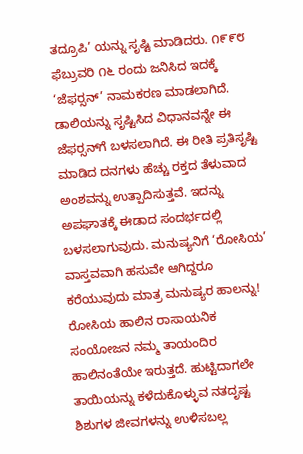ತದ್ರೂಪಿ’ ಯನ್ನು ಸೃಷ್ಟಿ ಮಾಡಿದರು. ೧೯೯೮ ಫೆಬ್ರುವರಿ ೧೬ ರಂದು ಜನಿಸಿದ ಇದಕ್ಕೆ ‘ಜೆಫರ್‍ಸನ್’ ನಾಮಕರಣ ಮಾಡಲಾಗಿದೆ. ಡಾಲಿಯನ್ನು ಸೃಷ್ಟಿಸಿದ ವಿಧಾನವನ್ನೇ ಈ ಜೆಫರ್‍ಸನ್‌ಗೆ ಬಳಸಲಾಗಿದೆ. ಈ ರೀತಿ ಪ್ರತಿಸೃಷ್ಟಿ ಮಾಡಿದ ದನಗಳು ಹೆಚ್ಚು ರಕ್ತದ ತೆಳುವಾದ ಅಂಶವನ್ನು ಉತ್ಪಾದಿಸುತ್ತವೆ. ಇದನ್ನು ಅಪಘಾತಕ್ಕೆ ಈಡಾದ ಸಂದರ್ಭದಲ್ಲಿ ಬಳಸಲಾಗುವುದು. ಮನುಷ್ಯನಿಗೆ ‘ರೋಸಿಯ’ ವಾಸ್ತವವಾಗಿ ಹಸುವೇ ಆಗಿದ್ದರೂ ಕರೆಯುವುದು ಮಾತ್ರ ಮನುಷ್ಯರ ಹಾಲನ್ನು! ರೋಸಿಯ ಹಾಲಿನ ರಾಸಾಯನಿಕ ಸಂಯೋಜನ ನಮ್ಮ ತಾಯಂದಿರ ಹಾಲಿನಂತೆಯೇ ಇರುತ್ತದೆ. ಹುಟ್ಟಿದಾಗಲೇ ತಾಯಿಯನ್ನು ಕಳೆದುಕೊಳ್ಳುವ ನತದೃಷ್ಟ ಶಿಶುಗಳ ಜೀವಗಳನ್ನು ಉಳಿಸಬಲ್ಲ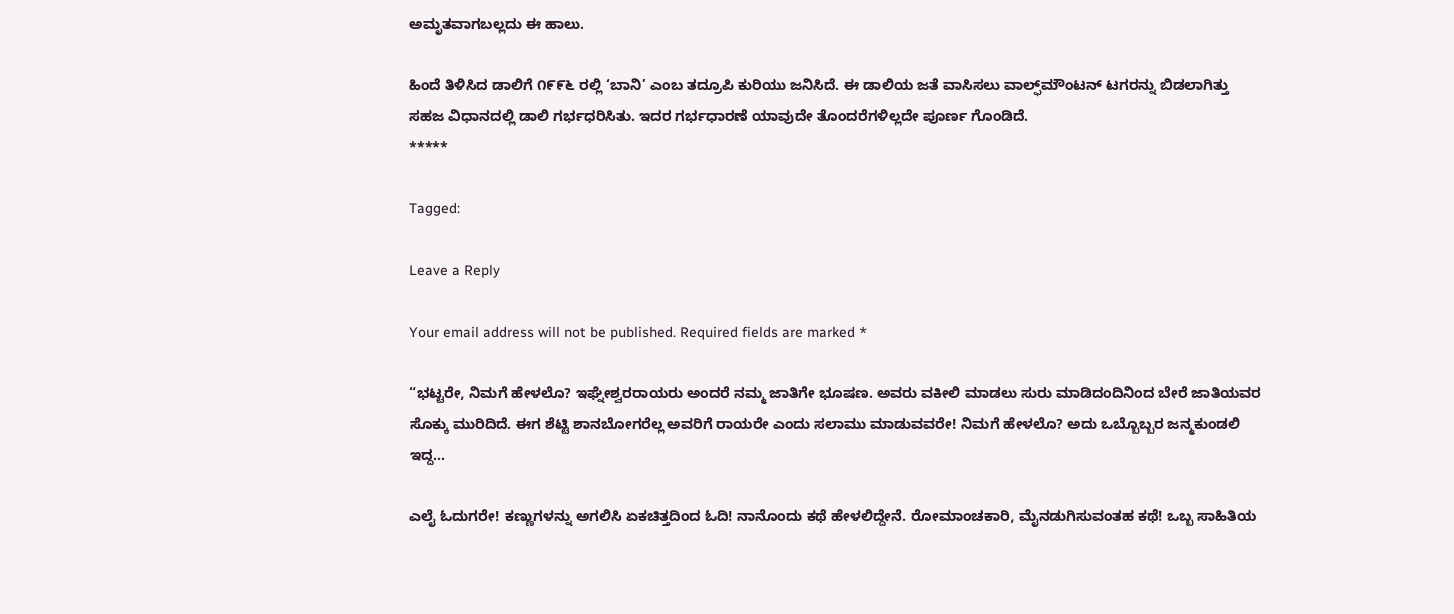ಅಮೃತವಾಗಬಲ್ಲದು ಈ ಹಾಲು.

ಹಿಂದೆ ತಿಳಿಸಿದ ಡಾಲಿಗೆ ೧೯೯೬ ರಲ್ಲಿ ‘ಬಾನಿ’ ಎಂಬ ತದ್ರೂಪಿ ಕುರಿಯು ಜನಿಸಿದೆ. ಈ ಡಾಲಿಯ ಜತೆ ವಾಸಿಸಲು ವಾಲ್ಫ್‌ಮೌಂಟನ್ ಟಗರನ್ನು ಬಿಡಲಾಗಿತ್ತು ಸಹಜ ವಿಧಾನದಲ್ಲಿ ಡಾಲಿ ಗರ್ಭಧರಿಸಿತು. ಇದರ ಗರ್ಭಧಾರಣೆ ಯಾವುದೇ ತೊಂದರೆಗಳಿಲ್ಲದೇ ಪೂರ್ಣ ಗೊಂಡಿದೆ.
*****

Tagged:

Leave a Reply

Your email address will not be published. Required fields are marked *

“ಭಟ್ಟರೇ, ನಿಮಗೆ ಹೇಳಲೊ? ಇಘ್ನೇಶ್ವರರಾಯರು ಅಂದರೆ ನಮ್ಮ ಜಾತಿಗೇ ಭೂಷಣ. ಅವರು ವಕೀಲಿ ಮಾಡಲು ಸುರು ಮಾಡಿದಂದಿನಿಂದ ಬೇರೆ ಜಾತಿಯವರ ಸೊಕ್ಕು ಮುರಿದಿದೆ. ಈಗ ಶೆಟ್ಟಿ ಶಾನಬೋಗರೆಲ್ಲ ಅವರಿಗೆ ರಾಯರೇ ಎಂದು ಸಲಾಮು ಮಾಡುವವರೇ! ನಿಮಗೆ ಹೇಳಲೊ? ಅದು ಒಬ್ಬೊಬ್ಬರ ಜನ್ಮಕುಂಡಲಿ ಇದ್ದ...

ಎಲೈ ಓದುಗರೇ! ಕಣ್ಣುಗಳನ್ನು ಅಗಲಿಸಿ ಏಕಚಿತ್ತದಿಂದ ಓದಿ! ನಾನೊಂದು ಕಥೆ ಹೇಳಲಿದ್ದೇನೆ. ರೋಮಾಂಚಕಾರಿ, ಮೈನಡುಗಿಸುವಂತಹ ಕಥೆ! ಒಬ್ಬ ಸಾಹಿತಿಯ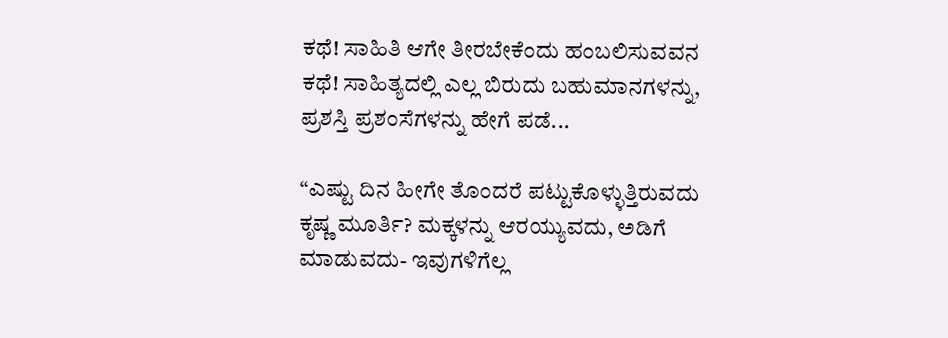ಕಥೆ! ಸಾಹಿತಿ ಆಗೇ ತೀರಬೇಕೆಂದು ಹಂಬಲಿಸುವವನ ಕಥೆ! ಸಾಹಿತ್ಯದಲ್ಲಿ ಎಲ್ಲ ಬಿರುದು ಬಹುಮಾನಗಳನ್ನು, ಪ್ರಶಸ್ತಿ ಪ್ರಶಂಸೆಗಳನ್ನು ಹೇಗೆ ಪಡೆ...

“ಎಷ್ಟು ದಿನ ಹೀಗೇ ತೊಂದರೆ ಪಟ್ಟುಕೊಳ್ಳುತ್ತಿರುವದು ಕೃಷ್ಣ ಮೂರ್ತಿ? ಮಕ್ಕಳನ್ನು ಆರಯ್ಯುವದು, ಅಡಿಗೆ ಮಾಡುವದು- ಇವುಗಳಿಗೆಲ್ಲ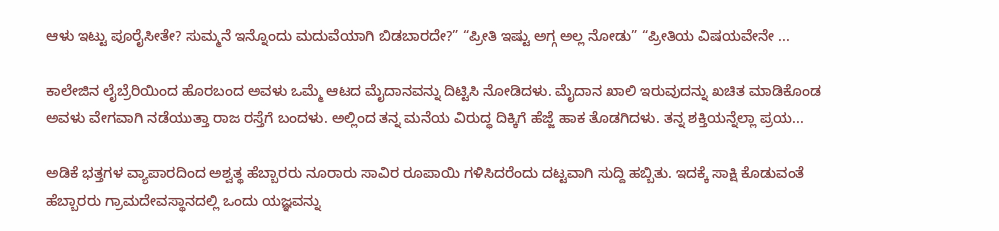ಆಳು ಇಟ್ಟು ಪೂರೈಸೀತೇ? ಸುಮ್ಮನೆ ಇನ್ನೊಂದು ಮದುವೆಯಾಗಿ ಬಿಡಬಾರದೇ?” “ಪ್ರೀತಿ ಇಷ್ಟು ಅಗ್ಗ ಅಲ್ಲ ನೋಡು” “ಪ್ರೀತಿಯ ವಿಷಯವೇನೇ ...

ಕಾಲೇಜಿನ ಲೈಬ್ರೆರಿಯಿಂದ ಹೊರಬಂದ ಅವಳು ಒಮ್ಮೆ ಆಟದ ಮೈದಾನವನ್ನು ದಿಟ್ಟಿಸಿ ನೋಡಿದಳು. ಮೈದಾನ ಖಾಲಿ ಇರುವುದನ್ನು ಖಚಿತ ಮಾಡಿಕೊಂಡ ಅವಳು ವೇಗವಾಗಿ ನಡೆಯುತ್ತಾ ರಾಜ ರಸ್ತೆಗೆ ಬಂದಳು. ಅಲ್ಲಿಂದ ತನ್ನ ಮನೆಯ ವಿರುದ್ಧ ದಿಕ್ಕಿಗೆ ಹೆಜ್ಜೆ ಹಾಕ ತೊಡಗಿದಳು. ತನ್ನ ಶಕ್ತಿಯನ್ನೆಲ್ಲಾ ಪ್ರಯ...

ಅಡಿಕೆ ಭತ್ತಗಳ ವ್ಯಾಪಾರದಿಂದ ಅಶ್ವತ್ಥ ಹೆಬ್ಬಾರರು ನೂರಾರು ಸಾವಿರ ರೂಪಾಯಿ ಗಳಿಸಿದರೆಂದು ದಟ್ಟವಾಗಿ ಸುದ್ದಿ ಹಬ್ಬಿತು. ಇದಕ್ಕೆ ಸಾಕ್ಷಿ ಕೊಡುವಂತೆ ಹೆಬ್ಬಾರರು ಗ್ರಾಮದೇವಸ್ಥಾನದಲ್ಲಿ ಒಂದು ಯಜ್ಞವನ್ನು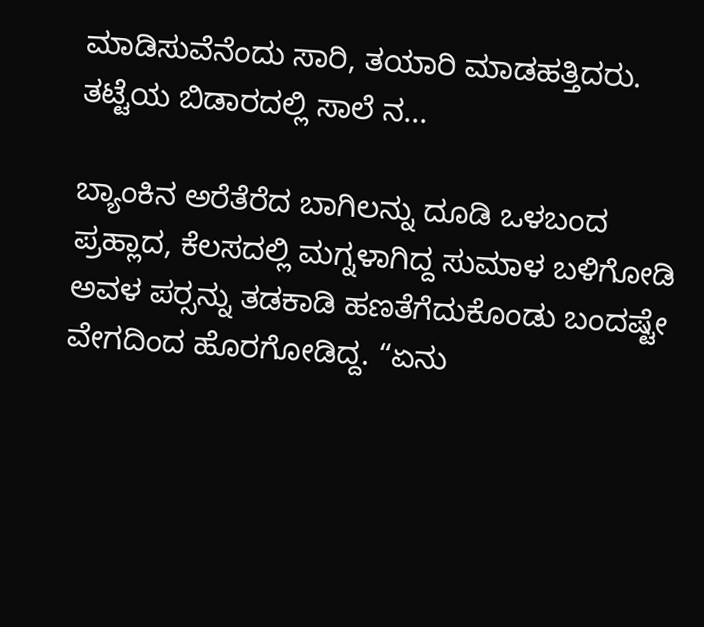ಮಾಡಿಸುವೆನೆಂದು ಸಾರಿ, ತಯಾರಿ ಮಾಡಹತ್ತಿದರು. ತಟ್ಟೆಯ ಬಿಡಾರದಲ್ಲಿ ಸಾಲೆ ನ...

ಬ್ಯಾಂಕಿನ ಅರೆತೆರೆದ ಬಾಗಿಲನ್ನು ದೂಡಿ ಒಳಬಂದ ಪ್ರಹ್ಲಾದ, ಕೆಲಸದಲ್ಲಿ ಮಗ್ನಳಾಗಿದ್ದ ಸುಮಾಳ ಬಳಿಗೋಡಿ ಅವಳ ಪರ್‍ಸನ್ನು ತಡಕಾಡಿ ಹಣತೆಗೆದುಕೊಂಡು ಬಂದಷ್ಟೇ ವೇಗದಿಂದ ಹೊರಗೋಡಿದ್ದ. “ಏನು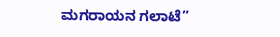ಮಗರಾಯನ ಗಲಾಟೆ”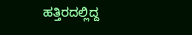ಹತ್ತಿರದಲ್ಲಿದ್ದ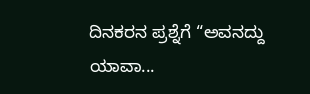ದಿನಕರನ ಪ್ರಶ್ನೆಗೆ “ಅವನದ್ದು ಯಾವಾ...